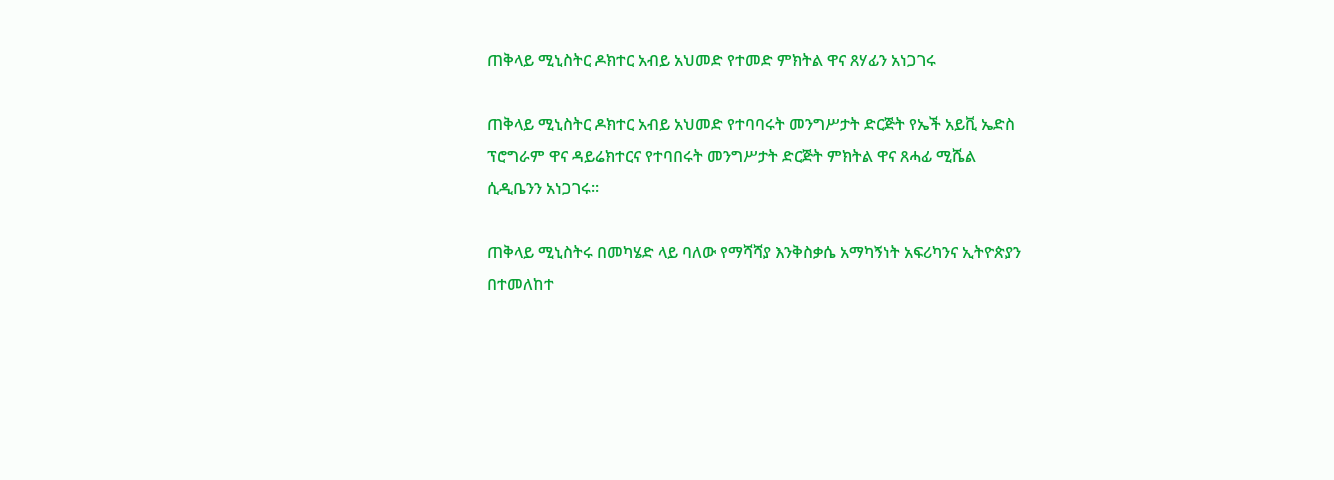ጠቅላይ ሚኒስትር ዶክተር አብይ አህመድ የተመድ ምክትል ዋና ጸሃፊን አነጋገሩ

ጠቅላይ ሚኒስትር ዶክተር አብይ አህመድ የተባባሩት መንግሥታት ድርጅት የኤች አይቪ ኤድስ ፕሮግራም ዋና ዳይሬክተርና የተባበሩት መንግሥታት ድርጅት ምክትል ዋና ጸሓፊ ሚሼል ሲዲቤንን አነጋገሩ፡፡

ጠቅላይ ሚኒስትሩ በመካሄድ ላይ ባለው የማሻሻያ እንቅስቃሴ አማካኝነት አፍሪካንና ኢትዮጵያን በተመለከተ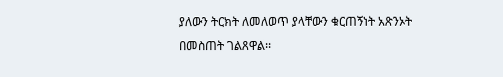ያለውን ትርክት ለመለወጥ ያላቸውን ቁርጠኝነት አጽንኦት በመስጠት ገልጸዋል፡፡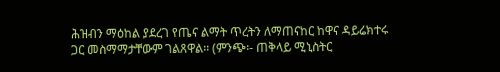ሕዝብን ማዕከል ያደረገ የጤና ልማት ጥረትን ለማጠናከር ከዋና ዳይሬክተሩ ጋር መስማማታቸውም ገልጸዋል፡፡ (ምንጭ፡- ጠቅላይ ሚኒስትር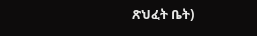ጽህፈት ቤት)